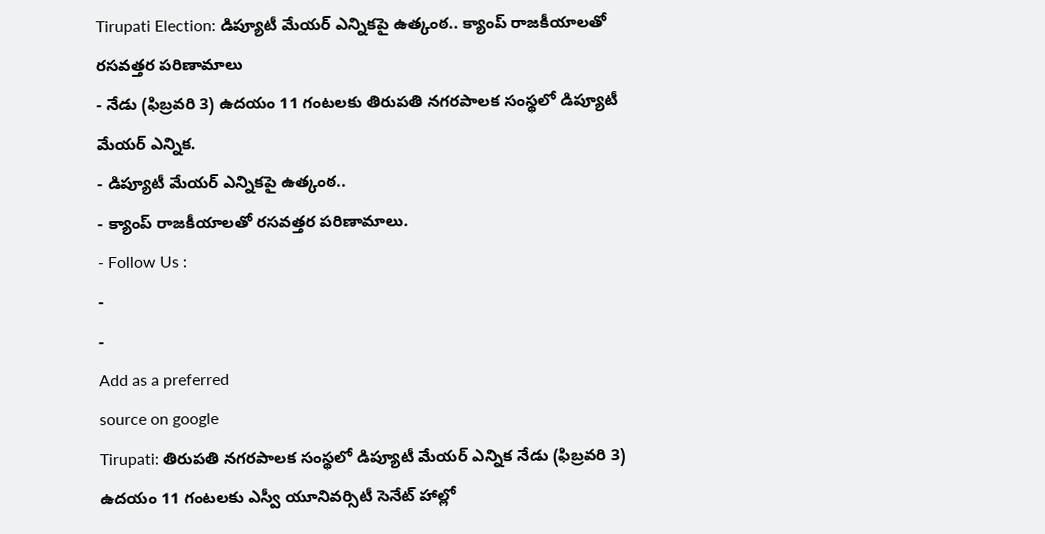Tirupati Election: డిప్యూటీ మేయర్ ఎన్నికపై ఉత్కంఠ.. క్యాంప్ రాజకీయాలతో రసవత్తర పరిణామాలు
- నేడు (ఫిబ్రవరి 3) ఉదయం 11 గంటలకు తిరుపతి నగరపాలక సంస్థలో డిప్యూటీ మేయర్ ఎన్నిక.
- డిప్యూటీ మేయర్ ఎన్నికపై ఉత్కంఠ..
- క్యాంప్ రాజకీయాలతో రసవత్తర పరిణామాలు.
- Follow Us :
-
-
Add as a preferred
source on google
Tirupati: తిరుపతి నగరపాలక సంస్థలో డిప్యూటీ మేయర్ ఎన్నిక నేడు (ఫిబ్రవరి 3) ఉదయం 11 గంటలకు ఎస్వీ యూనివర్సిటీ సెనేట్ హాల్లో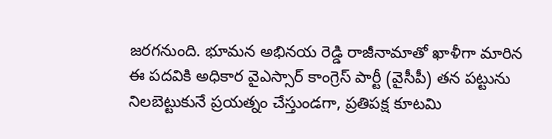జరగనుంది. భూమన అభినయ రెడ్డి రాజీనామాతో ఖాళీగా మారిన ఈ పదవికి అధికార వైఎస్సార్ కాంగ్రెస్ పార్టీ (వైసీపీ) తన పట్టును నిలబెట్టుకునే ప్రయత్నం చేస్తుండగా, ప్రతిపక్ష కూటమి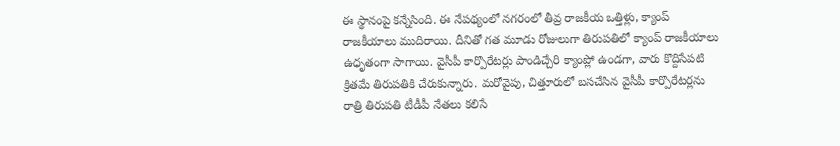ఈ స్థానంపై కన్నేసింది. ఈ నేపథ్యంలో నగరంలో తీవ్ర రాజకీయ ఒత్తిళ్లు, క్యాంప్ రాజకీయాలు ముదిరాయి. దీనితో గత మూడు రోజులుగా తిరుపతిలో క్యాంప్ రాజకీయాలు ఉధృతంగా సాగాయి. వైసీపీ కార్పొరేటర్లు పాండిచ్చేరి క్యాంప్లో ఉండగా, వారు కొద్దిసేపటి క్రితమే తిరుపతికి చేరుకున్నారు. మరోవైపు, చిత్తూరులో బసచేసిన వైసీపీ కార్పొరేటర్లను రాత్రి తిరుపతి టీడీపీ నేతలు కలిసే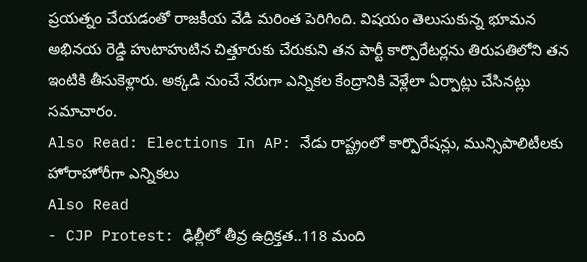ప్రయత్నం చేయడంతో రాజకీయ వేడి మరింత పెరిగింది. విషయం తెలుసుకున్న భూమన అభినయ రెడ్డి హుటాహుటిన చిత్తూరుకు చేరుకుని తన పార్టీ కార్పొరేటర్లను తిరుపతిలోని తన ఇంటికి తీసుకెళ్లారు. అక్కడి నుంచే నేరుగా ఎన్నికల కేంద్రానికి వెళ్లేలా ఏర్పాట్లు చేసినట్లు సమాచారం.
Also Read: Elections In AP: నేడు రాష్ట్రంలో కార్పొరేషన్లు, మున్సిపాలిటీలకు హోరాహోరీగా ఎన్నికలు
Also Read
- CJP Protest: ఢిల్లీలో తీవ్ర ఉద్రిక్తత..118 మంది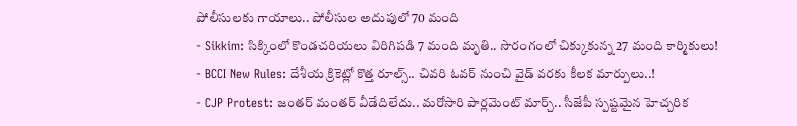పోలీసులకు గాయాలు.. పోలీసుల అదుపులో 70 మంది
- Sikkim: సిక్కింలో కొండచరియలు విరిగిపడి 7 మంది మృతి.. సొరంగంలో చిక్కుకున్న 27 మంది కార్మికులు!
- BCCI New Rules: దేశీయ క్రికెట్లో కొత్త రూల్స్.. చివరి ఓవర్ నుంచి వైడ్ వరకు కీలక మార్పులు..!
- CJP Protest: జంతర్ మంతర్ వీడేదిలేదు.. మరోసారి పార్లమెంట్ మార్చ్.. సీజేపీ స్పష్టమైన హెచ్చరిక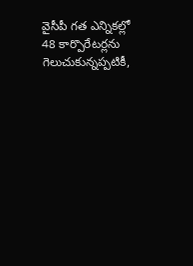వైసీపీ గత ఎన్నికల్లో 48 కార్పొరేటర్లను గెలుచుకున్నప్పటికీ,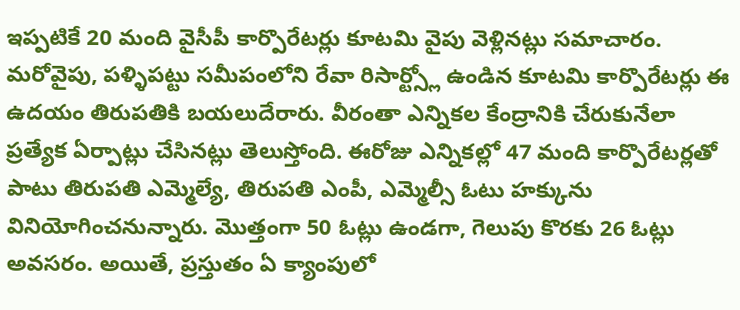ఇప్పటికే 20 మంది వైసీపీ కార్పొరేటర్లు కూటమి వైపు వెళ్లినట్లు సమాచారం. మరోవైపు, పళ్ళిపట్టు సమీపంలోని రేవా రిసార్ట్స్లో ఉండిన కూటమి కార్పొరేటర్లు ఈ ఉదయం తిరుపతికి బయలుదేరారు. వీరంతా ఎన్నికల కేంద్రానికి చేరుకునేలా ప్రత్యేక ఏర్పాట్లు చేసినట్లు తెలుస్తోంది. ఈరోజు ఎన్నికల్లో 47 మంది కార్పొరేటర్లతో పాటు తిరుపతి ఎమ్మెల్యే, తిరుపతి ఎంపీ, ఎమ్మెల్సీ ఓటు హక్కును వినియోగించనున్నారు. మొత్తంగా 50 ఓట్లు ఉండగా, గెలుపు కొరకు 26 ఓట్లు అవసరం. అయితే, ప్రస్తుతం ఏ క్యాంపులో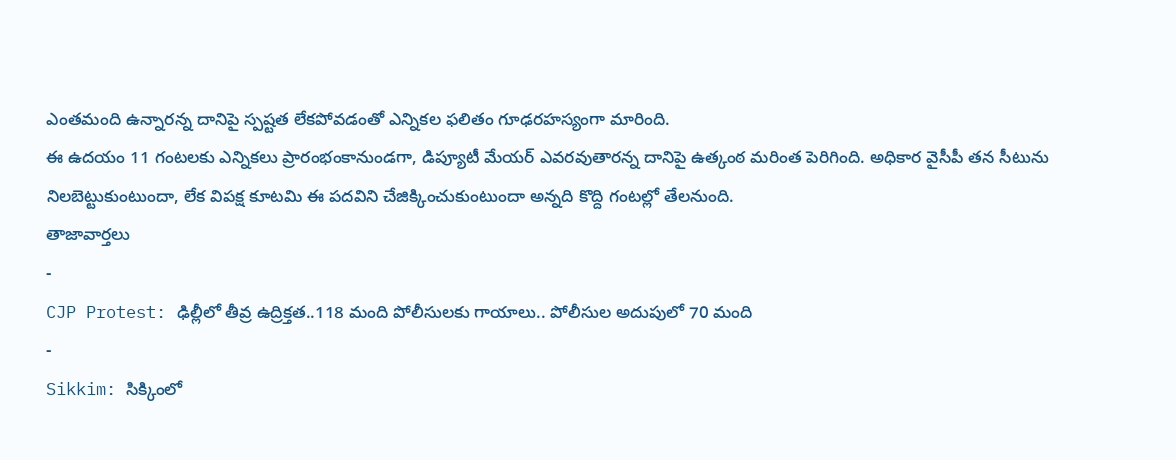ఎంతమంది ఉన్నారన్న దానిపై స్పష్టత లేకపోవడంతో ఎన్నికల ఫలితం గూఢరహస్యంగా మారింది.
ఈ ఉదయం 11 గంటలకు ఎన్నికలు ప్రారంభంకానుండగా, డిప్యూటీ మేయర్ ఎవరవుతారన్న దానిపై ఉత్కంఠ మరింత పెరిగింది. అధికార వైసీపీ తన సీటును నిలబెట్టుకుంటుందా, లేక విపక్ష కూటమి ఈ పదవిని చేజిక్కించుకుంటుందా అన్నది కొద్ది గంటల్లో తేలనుంది.
తాజావార్తలు
-
CJP Protest: ఢిల్లీలో తీవ్ర ఉద్రిక్తత..118 మంది పోలీసులకు గాయాలు.. పోలీసుల అదుపులో 70 మంది
-
Sikkim: సిక్కింలో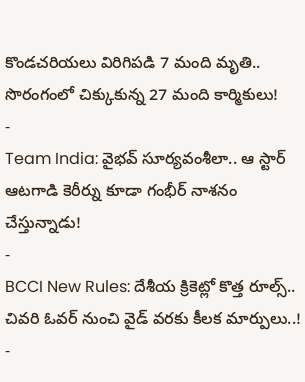కొండచరియలు విరిగిపడి 7 మంది మృతి.. సొరంగంలో చిక్కుకున్న 27 మంది కార్మికులు!
-
Team India: వైభవ్ సూర్యవంశీలా.. ఆ స్టార్ ఆటగాడి కెరీర్ను కూడా గంభీర్ నాశనం చేస్తున్నాడు!
-
BCCI New Rules: దేశీయ క్రికెట్లో కొత్త రూల్స్.. చివరి ఓవర్ నుంచి వైడ్ వరకు కీలక మార్పులు..!
-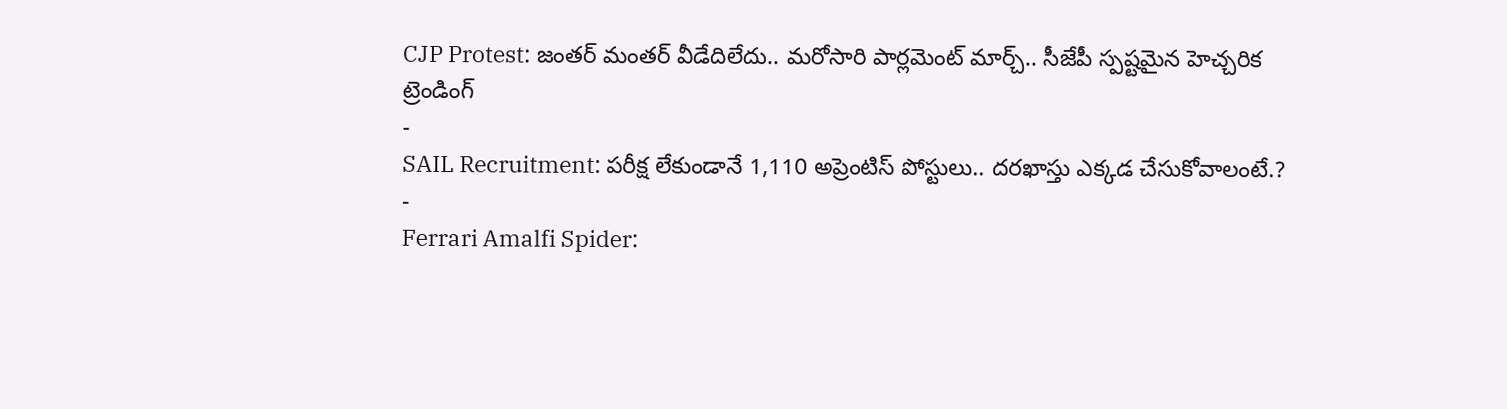CJP Protest: జంతర్ మంతర్ వీడేదిలేదు.. మరోసారి పార్లమెంట్ మార్చ్.. సీజేపీ స్పష్టమైన హెచ్చరిక
ట్రెండింగ్
-
SAIL Recruitment: పరీక్ష లేకుండానే 1,110 అప్రెంటిస్ పోస్టులు.. దరఖాస్తు ఎక్కడ చేసుకోవాలంటే.?
-
Ferrari Amalfi Spider: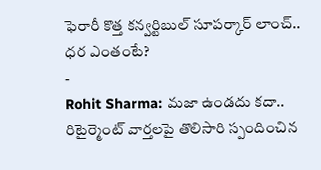ఫెరారీ కొత్త కన్వర్టిబుల్ సూపర్కార్ లాంచ్.. ధర ఎంతంటే?
-
Rohit Sharma: మజా ఉండదు కదా.. రిటైర్మెంట్ వార్తలపై తొలిసారి స్పందించిన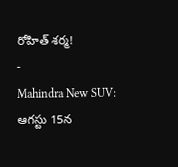రోహిత్ శర్మ!
-
Mahindra New SUV: ఆగస్టు 15న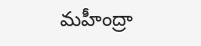మహీంద్రా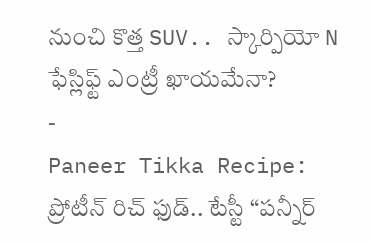నుంచి కొత్త SUV.. స్కార్పియో N ఫేస్లిఫ్ట్ ఎంట్రీ ఖాయమేనా?
-
Paneer Tikka Recipe: ప్రోటీన్ రిచ్ ఫుడ్.. టేస్టీ “పన్నీర్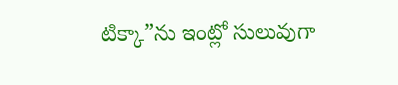టిక్కా”ను ఇంట్లో సులువుగా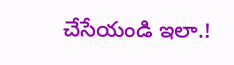చేసేయండి ఇలా.!